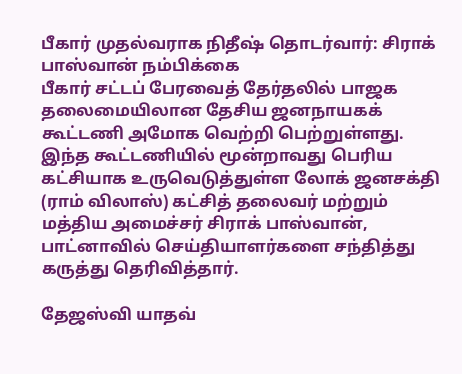பீகார் முதல்வராக நிதீஷ் தொடர்வார்: சிராக் பாஸ்வான் நம்பிக்கை
பீகார் சட்டப் பேரவைத் தேர்தலில் பாஜக தலைமையிலான தேசிய ஜனநாயகக் கூட்டணி அமோக வெற்றி பெற்றுள்ளது. இந்த கூட்டணியில் மூன்றாவது பெரிய கட்சியாக உருவெடுத்துள்ள லோக் ஜனசக்தி (ராம் விலாஸ்) கட்சித் தலைவர் மற்றும் மத்திய அமைச்சர் சிராக் பாஸ்வான், பாட்னாவில் செய்தியாளர்களை சந்தித்து கருத்து தெரிவித்தார்.

தேஜஸ்வி யாதவ்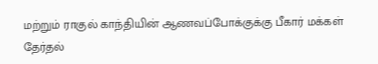மற்றும் ராகுல் காந்தியின் ஆணவப்போக்குக்கு பீகார் மக்கள் தேர்தல்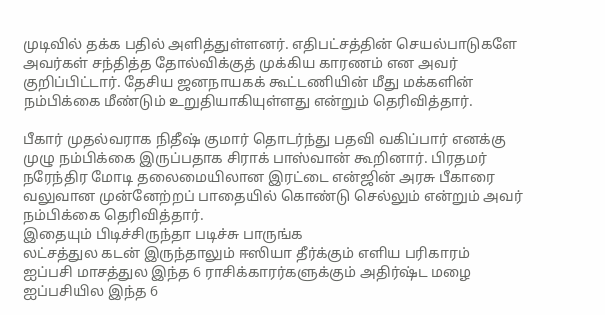முடிவில் தக்க பதில் அளித்துள்ளனர். எதிபட்சத்தின் செயல்பாடுகளே அவர்கள் சந்தித்த தோல்விக்குத் முக்கிய காரணம் என அவர் குறிப்பிட்டார். தேசிய ஜனநாயகக் கூட்டணியின் மீது மக்களின் நம்பிக்கை மீண்டும் உறுதியாகியுள்ளது என்றும் தெரிவித்தார்.

பீகார் முதல்வராக நிதீஷ் குமார் தொடர்ந்து பதவி வகிப்பார் எனக்கு முழு நம்பிக்கை இருப்பதாக சிராக் பாஸ்வான் கூறினார். பிரதமர் நரேந்திர மோடி தலைமையிலான இரட்டை என்ஜின் அரசு பீகாரை வலுவான முன்னேற்றப் பாதையில் கொண்டு செல்லும் என்றும் அவர் நம்பிக்கை தெரிவித்தார்.
இதையும் பிடிச்சிருந்தா படிச்சு பாருங்க
லட்சத்துல கடன் இருந்தாலும் ஈஸியா தீர்க்கும் எளிய பரிகாரம்
ஐப்பசி மாசத்துல இந்த 6 ராசிக்காரர்களுக்கும் அதிர்ஷ்ட மழை
ஐப்பசியில இந்த 6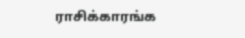ராசிக்காரங்க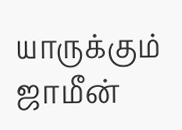யாருக்கும் ஜாமீன்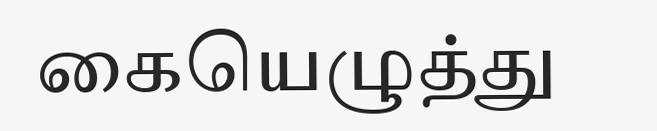கையெழுத்து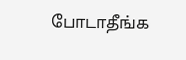போடாதீங்க